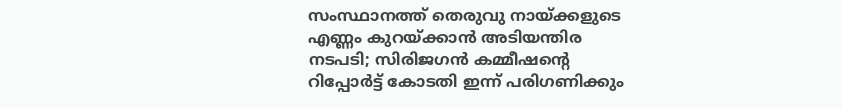സംസ്ഥാനത്ത് തെരുവു നായ്ക്കളുടെ എണ്ണം കുറയ്ക്കാന്‍ അടിയന്തിര നടപടി; സിരിജഗന്‍ കമ്മീഷന്റെ റിപ്പോര്‍ട്ട് കോടതി ഇന്ന് പരിഗണിക്കും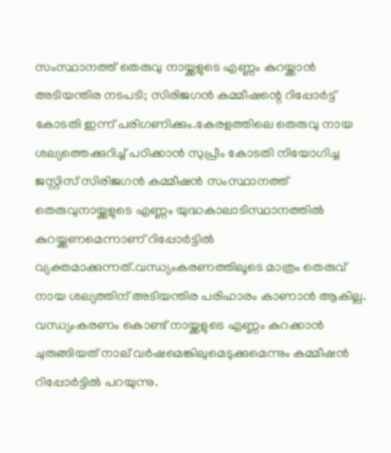സംസ്ഥാനത്ത് തെരുവു നായ്ക്കളുടെ എണ്ണം കുറയ്ക്കാന്‍ അടിയന്തിര നടപടി; സിരിജഗന്‍ കമ്മീഷന്റെ റിപ്പോര്‍ട്ട് കോടതി ഇന്ന് പരിഗണിക്കും.കേരളത്തിലെ തെരുവു നായ ശല്യത്തെക്കുറിച്ച് പഠിക്കാൻ സുപ്രീം കോടതി നിയോഗിച്ച ജസ്റ്റിസ് സിരിജഗൻ കമ്മീഷന്‍ സംസ്ഥാനത്ത് തെരുവുനായ്ക്കളുടെ എണ്ണം യുദ്ധകാലാടിസ്ഥാനത്തിൽ കുറയ്ക്കണമെന്നാണ് റിപ്പോർട്ടില്‍ വ്യക്തമാക്കുന്നത്.വന്ധ്യംകരണത്തിലൂടെ മാത്രം തെരുവ് നായ ശല്യത്തിന് അടിയന്തിര പരിഹാരം കാണാന്‍ ആകില്ല. വന്ധ്യംകരണം കൊണ്ട് നായ്ക്കളുടെ എണ്ണം കുറക്കാൻ ചുരുങ്ങിയത് നാല് വർഷമെങ്കിലുമെടുക്കുമെന്നും കമ്മീഷന്‍ റിപ്പോർട്ടിൽ പറയുന്നു.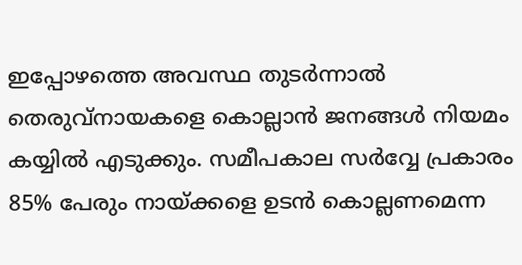ഇപ്പോഴത്തെ അവസ്ഥ തുടര്‍ന്നാല്‍ തെരുവ്നായകളെ കൊല്ലാന്‍ ജനങ്ങള്‍ നിയമം കയ്യില്‍ എടുക്കും. സമീപകാല സര്‍വ്വേ പ്രകാരം 85% പേരും നായ്ക്കളെ ഉടന്‍ കൊല്ലണമെന്ന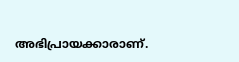അഭിപ്രായക്കാരാണ്.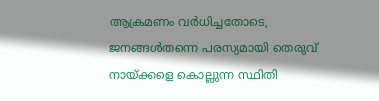ആക്രമണം വര്‍ധിച്ചതോടെ, ജനങ്ങള്‍തന്നെ പരസ്യമായി തെരുവ് നായ്ക്കളെ കൊല്ലുന്ന സ്ഥിതി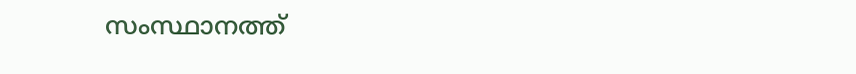സംസ്ഥാനത്ത്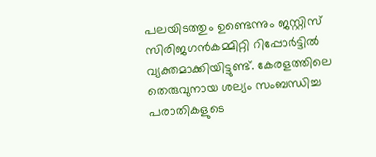പലയിടത്തും ഉണ്ടെന്നും ജസ്റ്റിസ് സിരിജഗന്‍കമ്മിറ്റി റിപ്പോര്‍ട്ടില്‍ വ്യക്തമാക്കിയിട്ടുണ്ട്. കേരളത്തിലെ തെരുവുനായ ശല്യം സംബന്ധിച്ച പരാതികളുടെ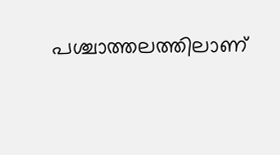പശ്ചാത്തലത്തിലാണ്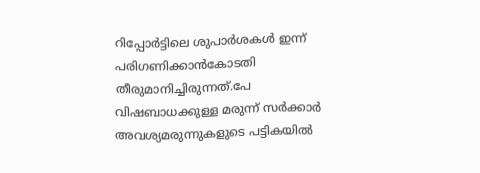റിപ്പോര്‍ട്ടിലെ ശുപാര്‍ശകള്‍ ഇന്ന് പരിഗണിക്കാന്‍കോടതി തീരുമാനിച്ചിരുന്നത്.പേ വിഷബാധക്കുള്ള മരുന്ന് സർക്കാർ അവശ്യമരുന്നുകളുടെ പട്ടികയിൽ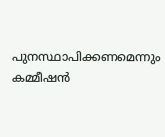പുനസ്ഥാപിക്കണമെന്നും കമ്മീഷൻ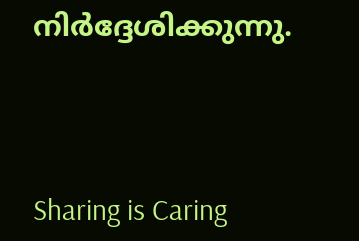നിർദ്ദേശിക്കുന്നു.




Sharing is Caring